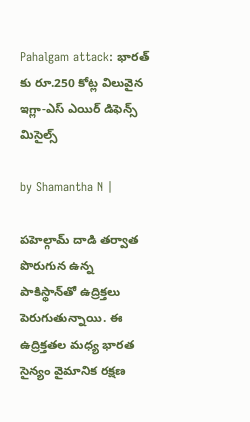Pahalgam attack: భారత్ కు రూ.250 కోట్ల విలువైన ఇగ్లా-ఎస్ ఎయిర్ డిఫెన్స్ మిసైల్స్

by Shamantha N |

పహెల్గామ్ దాడి తర్వాత పొరుగున ఉన్న పాకిస్థాన్‌తో ఉద్రిక్తలు పెరుగుతున్నాయి. ఈ ఉద్రిక్తతల మధ్య భారత సైన్యం వైమానిక రక్షణ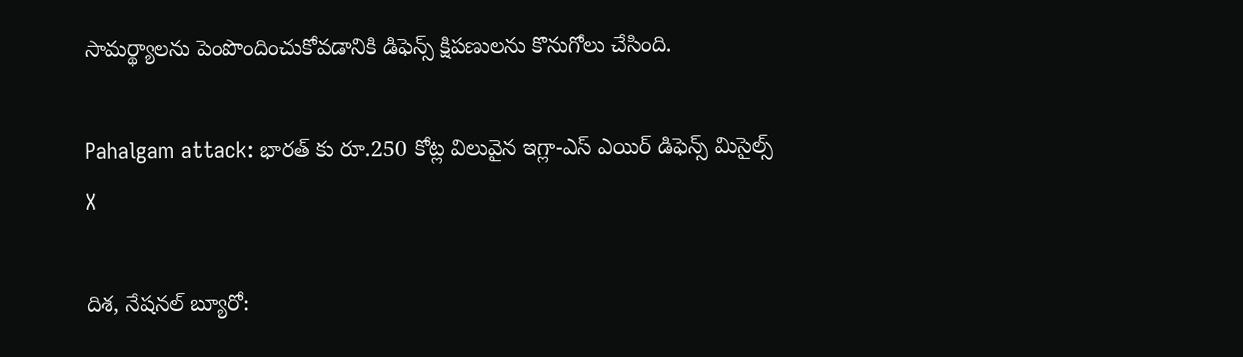సామర్థ్యాలను పెంపొందించుకోవడానికి డిఫెన్స్ క్షిపణులను కొనుగోలు చేసింది.

Pahalgam attack: భారత్ కు రూ.250 కోట్ల విలువైన ఇగ్లా-ఎస్ ఎయిర్ డిఫెన్స్ మిసైల్స్
X

దిశ, నేషనల్ బ్యూరో: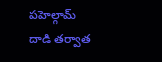పహెల్గామ్ దాడి తర్వాత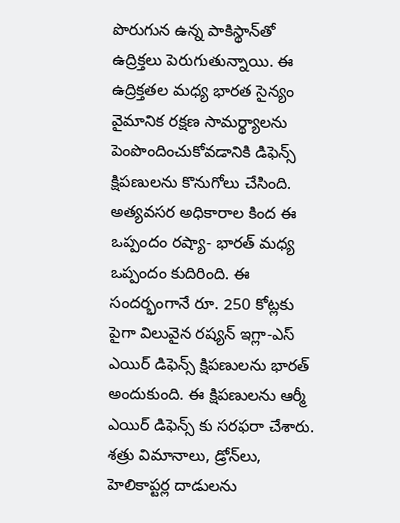పొరుగున ఉన్న పాకిస్థాన్‌తో ఉద్రిక్తలు పెరుగుతున్నాయి. ఈ ఉద్రిక్తతల మధ్య భారత సైన్యం వైమానిక రక్షణ సామర్థ్యాలను పెంపొందించుకోవడానికి డిఫెన్స్ క్షిపణులను కొనుగోలు చేసింది. అత్యవసర అధికారాల కింద ఈ ఒప్పందం రష్యా- భారత్ మధ్య ఒప్పందం కుదిరింది. ఈ సందర్భంగానే రూ. 250 కోట్లకు పైగా విలువైన రష్యన్ ఇగ్లా-ఎస్ ఎయిర్ డిఫెన్స్ క్షిపణులను భారత్ అందుకుంది. ఈ క్షిపణులను ఆర్మీ ఎయిర్ డిఫెన్స్ కు సరఫరా చేశారు. శత్రు విమానాలు, డ్రోన్‌లు, హెలికాప్టర్ల దాడులను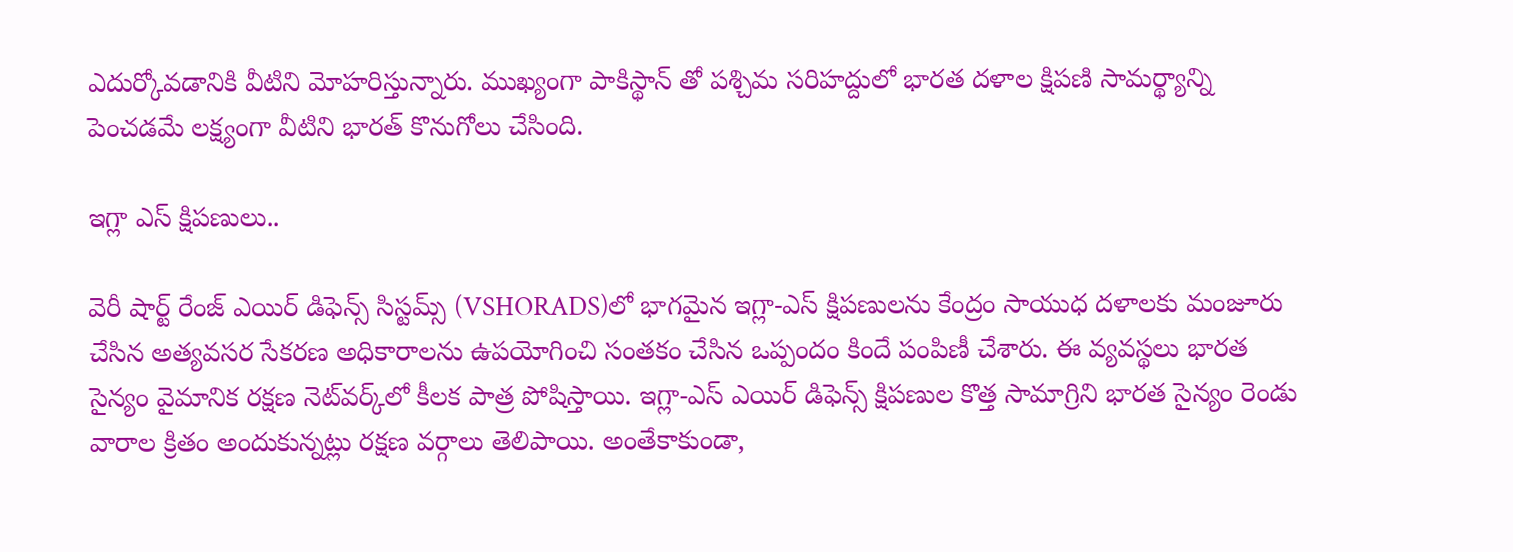ఎదుర్కోవడానికి వీటిని మోహరిస్తున్నారు. ముఖ్యంగా పాకిస్థాన్ తో పశ్చిమ సరిహద్దులో భారత దళాల క్షిపణి సామర్థ్యాన్ని పెంచడమే లక్ష్యంగా వీటిని భారత్ కొనుగోలు చేసింది.

ఇగ్లా ఎస్ క్షిపణులు..

వెరీ షార్ట్ రేంజ్ ఎయిర్ డిఫెన్స్ సిస్టమ్స్ (VSHORADS)లో భాగమైన ఇగ్లా-ఎస్ క్షిపణులను కేంద్రం సాయుధ దళాలకు మంజూరు చేసిన అత్యవసర సేకరణ అధికారాలను ఉపయోగించి సంతకం చేసిన ఒప్పందం కిందే పంపిణీ చేశారు. ఈ వ్యవస్థలు భారత సైన్యం వైమానిక రక్షణ నెట్‌వర్క్‌లో కీలక పాత్ర పోషిస్తాయి. ఇగ్లా-ఎస్ ఎయిర్ డిఫెన్స్ క్షిపణుల కొత్త సామాగ్రిని భారత సైన్యం రెండు వారాల క్రితం అందుకున్నట్లు రక్షణ వర్గాలు తెలిపాయి. అంతేకాకుండా,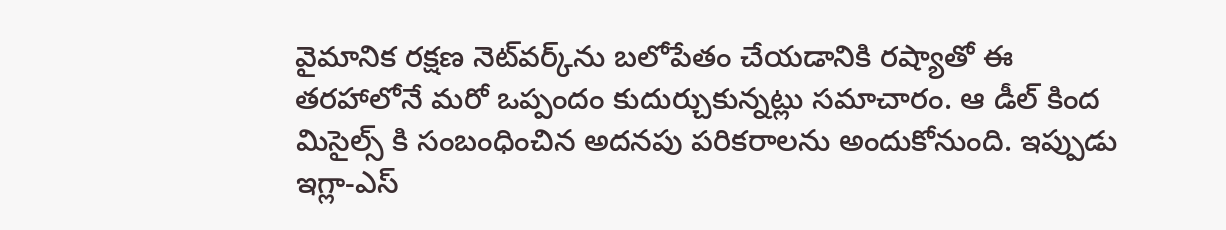వైమానిక రక్షణ నెట్‌వర్క్‌ను బలోపేతం చేయడానికి రష్యాతో ఈ తరహాలోనే మరో ఒప్పందం కుదుర్చుకున్నట్లు సమాచారం. ఆ డీల్ కింద మిసైల్స్ కి సంబంధించిన అదనపు పరికరాలను అందుకోనుంది. ఇప్పుడు ఇగ్లా-ఎస్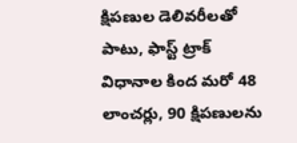క్షిపణుల డెలివరీలతో పాటు, ఫాస్ట్ ట్రాక్ విధానాల కింద మరో 48 లాంచర్లు, 90 క్షిపణులను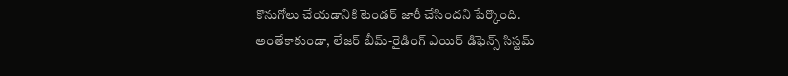కొనుగోలు చేయడానికి టెండర్ జారీ చేసిందని పేర్కొంది. అంతేకాకుండా, లేజర్ బీమ్-రైడింగ్ ఎయిర్ డిఫెన్స్ సిస్టమ్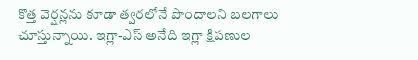కొత్త వెర్షన్లను కూడా త్వరలోనే పొందాలని బలగాలు చూస్తున్నాయి. ఇగ్లా-ఎస్ అనేది ఇగ్లా క్షిపణుల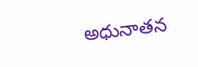అధునాతన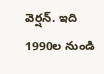వెర్షన్. ఇది 1990ల నుండి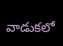వాడుకలో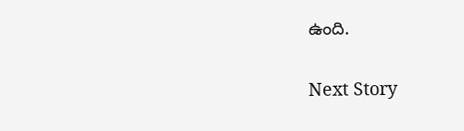ఉంది.

Next Story